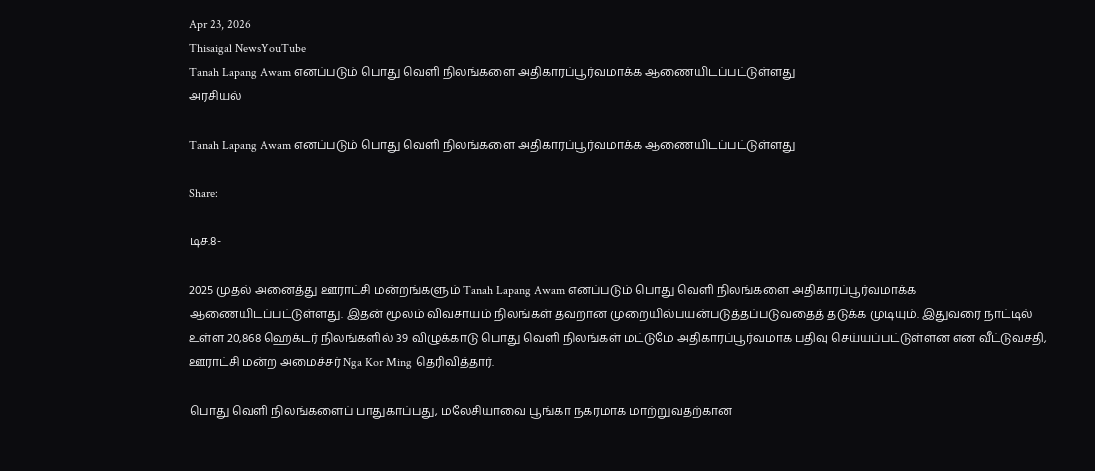Apr 23, 2026
Thisaigal NewsYouTube
Tanah Lapang Awam எனப்படும் பொது வெளி நிலங்களை அதிகாரப்பூர்வமாக்க ஆணையிடப்பட்டுள்ளது
அரசியல்

Tanah Lapang Awam எனப்படும் பொது வெளி நிலங்களை அதிகாரப்பூர்வமாக்க ஆணையிடப்பட்டுள்ளது

Share:

டிச.8-

2025 முதல் அனைத்து ஊராட்சி மன்றங்களும் Tanah Lapang Awam எனப்படும் பொது வெளி நிலங்களை அதிகாரப்பூர்வமாக்க ஆணையிடப்பட்டுள்ளது. இதன் மூலம் விவசாயம் நிலங்கள் தவறான முறையில்பயன்படுத்தப்படுவதைத் தடுக்க முடியும். இதுவரை நாட்டில் உள்ள 20,868 ஹெக்டர் நிலங்களில் 39 விழுக்காடு பொது வெளி நிலங்கள் மட்டுமே அதிகாரப்பூர்வமாக பதிவு செய்யப்பட்டுள்ளன என வீட்டுவசதி, ஊராட்சி மன்ற அமைச்சர் Nga Kor Ming தெரிவித்தார்.

பொது வெளி நிலங்களைப் பாதுகாப்பது, மலேசியாவை பூங்கா நகரமாக மாற்றுவதற்கான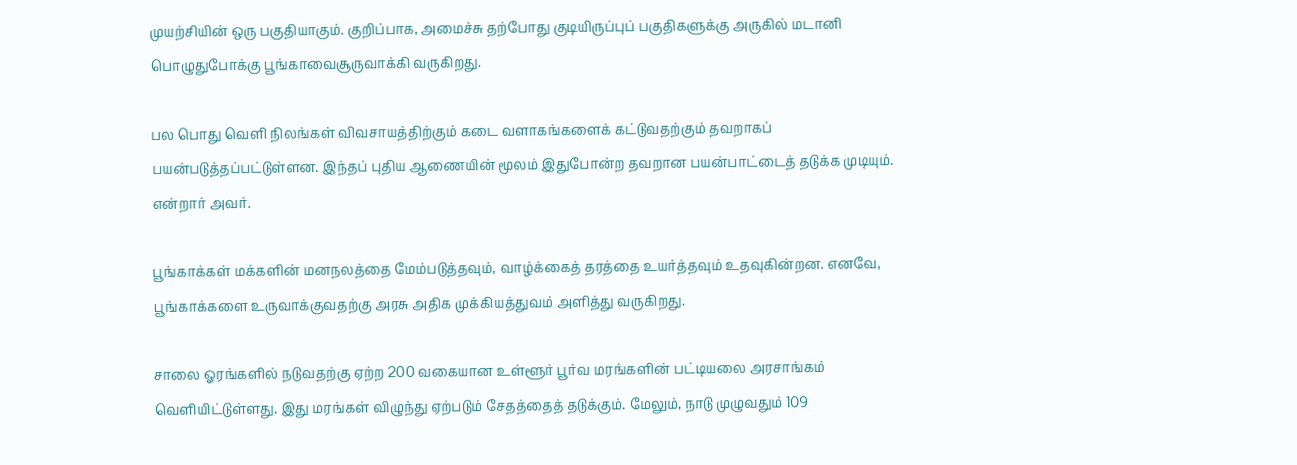முயற்சியின் ஒரு பகுதியாகும். குறிப்பாக, அமைச்சு தற்போது குடியிருப்புப் பகுதிகளுக்கு அருகில் மடானி பொழுதுபோக்கு பூங்காவைசூருவாக்கி வருகிறது.

பல பொது வெளி நிலங்கள் விவசாயத்திற்கும் கடை வளாகங்களைக் கட்டுவதற்கும் தவறாகப் பயன்படுத்தப்பட்டுள்ளன. இந்தப் புதிய ஆணையின் மூலம் இதுபோன்ற தவறான பயன்பாட்டைத் தடுக்க முடியும். என்றார் அவர்.

பூங்காக்கள் மக்களின் மனநலத்தை மேம்படுத்தவும், வாழ்க்கைத் தரத்தை உயர்த்தவும் உதவுகின்றன. எனவே, பூங்காக்களை உருவாக்குவதற்கு அரசு அதிக முக்கியத்துவம் அளித்து வருகிறது.

சாலை ஓரங்களில் நடுவதற்கு ஏற்ற 200 வகையான உள்ளூர் பூர்வ மரங்களின் பட்டியலை அரசாங்கம் வெளியிட்டுள்ளது. இது மரங்கள் விழுந்து ஏற்படும் சேதத்தைத் தடுக்கும். மேலும், நாடு முழுவதும் 109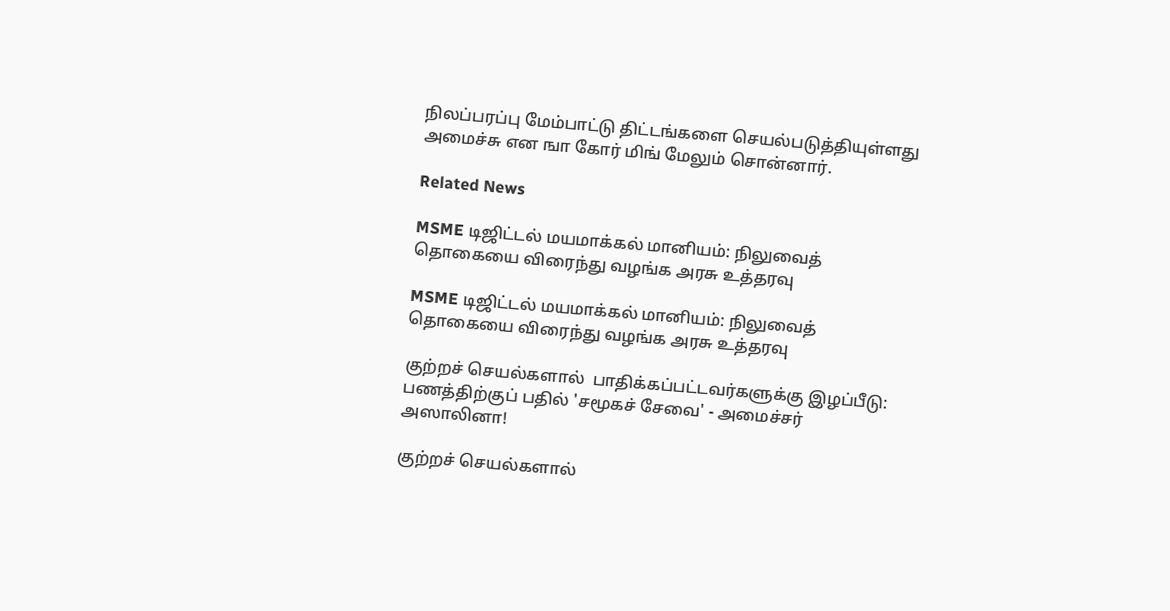நிலப்பரப்பு மேம்பாட்டு திட்டங்களை செயல்படுத்தியுள்ளது அமைச்சு என ஙா கோர் மிங் மேலும் சொன்னார்.

Related News

MSME டிஜிட்டல் மயமாக்கல் மானியம்: நிலுவைத் தொகையை விரைந்து வழங்க அரசு உத்தரவு

MSME டிஜிட்டல் மயமாக்கல் மானியம்: நிலுவைத் தொகையை விரைந்து வழங்க அரசு உத்தரவு

குற்றச் செயல்களால்  பாதிக்கப்பட்டவர்களுக்கு இழப்பீடு: பணத்திற்குப் பதில் 'சமூகச் சேவை' - அமைச்சர் அஸாலினா!

குற்றச் செயல்களால்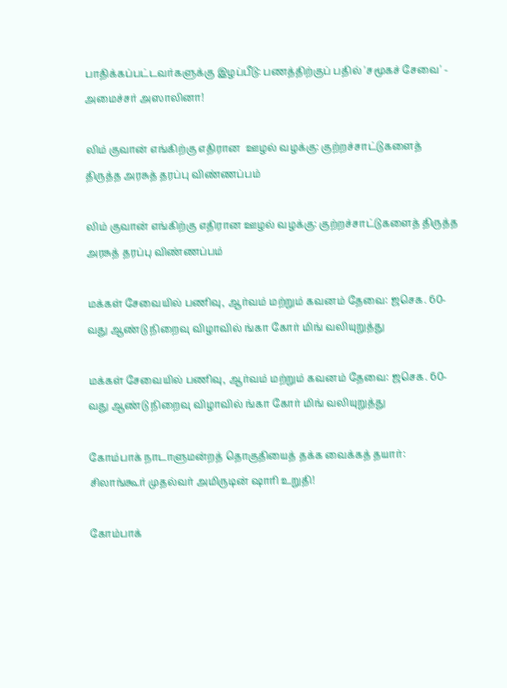பாதிக்கப்பட்டவர்களுக்கு இழப்பீடு: பணத்திற்குப் பதில் 'சமூகச் சேவை' - அமைச்சர் அஸாலினா!

லிம் குவான் எங்கிற்கு எதிரான  ஊழல் வழக்கு: குற்றச்சாட்டுகளைத் திருத்த அரசுத் தரப்பு விண்ணப்பம்

லிம் குவான் எங்கிற்கு எதிரான ஊழல் வழக்கு: குற்றச்சாட்டுகளைத் திருத்த அரசுத் தரப்பு விண்ணப்பம்

மக்கள் சேவையில் பணிவு, ஆர்வம் மற்றும் கவனம் தேவை: ஜசெக. 60-வது ஆண்டு நிறைவு விழாவில் ங்கா கோர் மிங் வலியுறுத்து

மக்கள் சேவையில் பணிவு, ஆர்வம் மற்றும் கவனம் தேவை: ஜசெக. 60-வது ஆண்டு நிறைவு விழாவில் ங்கா கோர் மிங் வலியுறுத்து

கோம்பாக் நாடாளுமன்றத் தொகுதியைத் தக்க வைக்கத் தயார்: சிலாங்கூர் முதல்வர் அமிருடின் ஷாரி உறுதி!

கோம்பாக்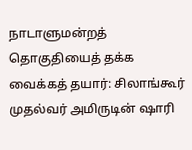நாடாளுமன்றத் தொகுதியைத் தக்க வைக்கத் தயார்: சிலாங்கூர் முதல்வர் அமிருடின் ஷாரி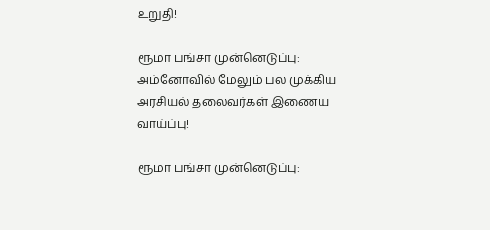உறுதி!

ரூமா பங்சா முன்னெடுப்பு: அம்னோவில் மேலும் பல முக்கிய அரசியல் தலைவர்கள் இணைய வாய்ப்பு!

ரூமா பங்சா முன்னெடுப்பு: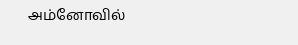அம்னோவில்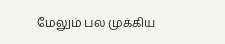மேலும் பல முக்கிய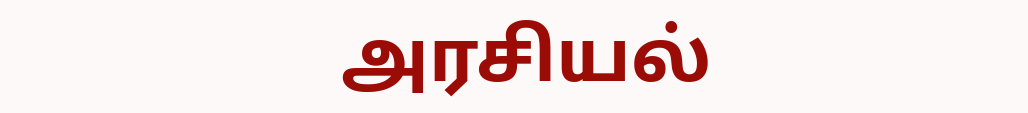அரசியல்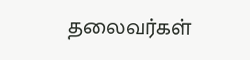தலைவர்கள்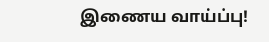இணைய வாய்ப்பு!